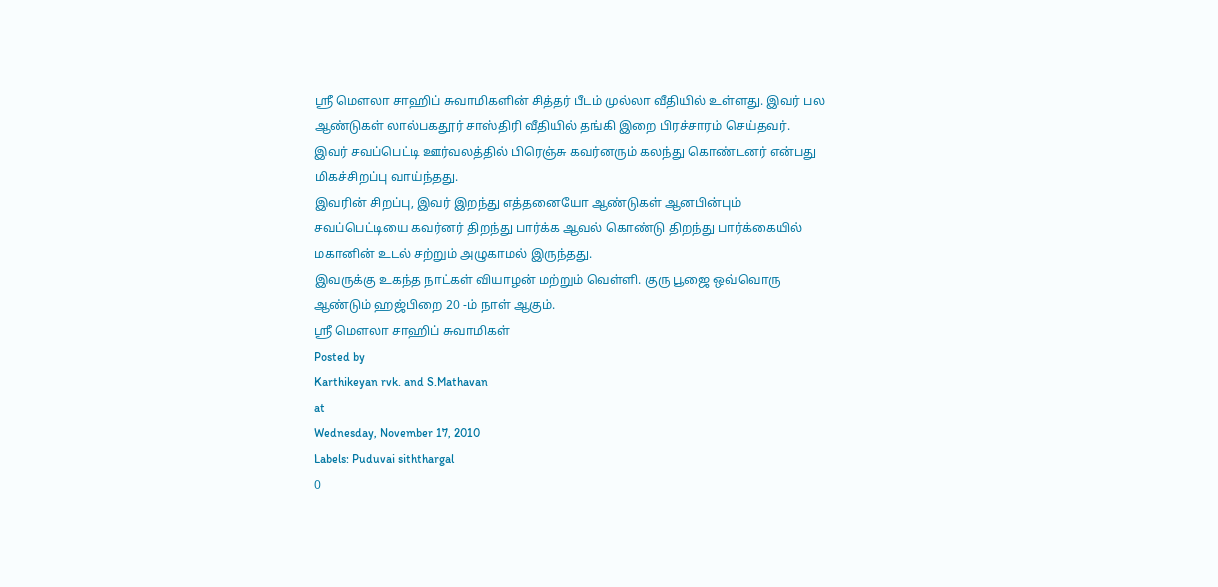ஸ்ரீ மௌலா சாஹிப் சுவாமிகளின் சித்தர் பீடம் முல்லா வீதியில் உள்ளது. இவர் பல ஆண்டுகள் லால்பகதூர் சாஸ்திரி வீதியில் தங்கி இறை பிரச்சாரம் செய்தவர். இவர் சவப்பெட்டி ஊர்வலத்தில் பிரெஞ்சு கவர்னரும் கலந்து கொண்டனர் என்பது மிகச்சிறப்பு வாய்ந்தது.
இவரின் சிறப்பு, இவர் இறந்து எத்தனையோ ஆண்டுகள் ஆனபின்பும் சவப்பெட்டியை கவர்னர் திறந்து பார்க்க ஆவல் கொண்டு திறந்து பார்க்கையில் மகானின் உடல் சற்றும் அழுகாமல் இருந்தது.
இவருக்கு உகந்த நாட்கள் வியாழன் மற்றும் வெள்ளி. குரு பூஜை ஒவ்வொரு ஆண்டும் ஹஜ்பிறை 20 -ம் நாள் ஆகும்.
ஸ்ரீ மௌலா சாஹிப் சுவாமிகள்
Posted by
Karthikeyan rvk. and S.Mathavan
at
Wednesday, November 17, 2010
Labels: Puduvai siththargal
0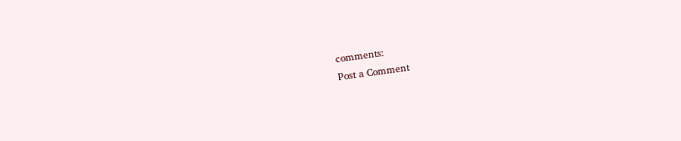comments:
Post a Comment